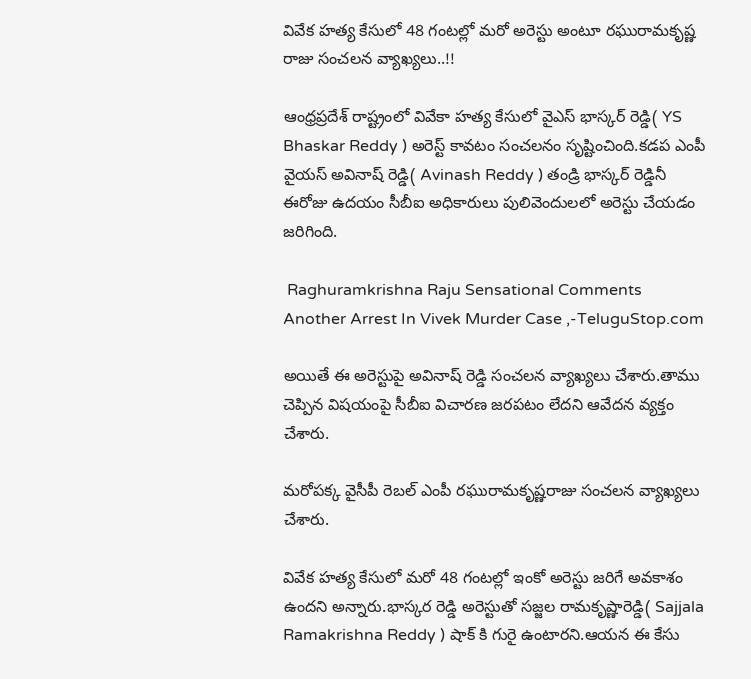వివేక హత్య కేసులో 48 గంటల్లో మరో అరెస్టు అంటూ రఘురామకృష్ణ రాజు సంచలన వ్యాఖ్యలు..!!

ఆంధ్రప్రదేశ్ రాష్ట్రంలో వివేకా హత్య కేసులో వైఎస్ భాస్కర్ రెడ్డి( YS Bhaskar Reddy ) అరెస్ట్ కావటం సంచలనం సృష్టించింది.కడప ఎంపీ వైయస్ అవినాష్ రెడ్డి( Avinash Reddy ) తండ్రి భాస్కర్ రెడ్డినీ ఈరోజు ఉదయం సీబీఐ అధికారులు పులివెందులలో అరెస్టు చేయడం జరిగింది.

 Raghuramkrishna Raju Sensational Comments Another Arrest In Vivek Murder Case ,-TeluguStop.com

అయితే ఈ అరెస్టుపై అవినాష్ రెడ్డి సంచలన వ్యాఖ్యలు చేశారు.తాము చెప్పిన విషయంపై సీబీఐ విచారణ జరపటం లేదని ఆవేదన వ్యక్తం చేశారు.

మరోపక్క వైసీపీ రెబల్ ఎంపీ రఘురామకృష్ణరాజు సంచలన వ్యాఖ్యలు చేశారు.

వివేక హత్య కేసులో మరో 48 గంటల్లో ఇంకో అరెస్టు జరిగే అవకాశం ఉందని అన్నారు.భాస్కర రెడ్డి అరెస్టుతో సజ్జల రామకృష్ణారెడ్డి( Sajjala Ramakrishna Reddy ) షాక్ కి గురై ఉంటారని.ఆయన ఈ కేసు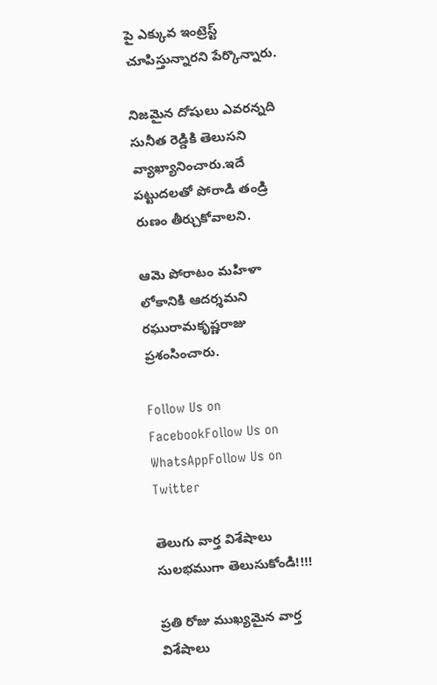పై ఎక్కువ ఇంట్రెస్ట్ చూపిస్తున్నారని పేర్కొన్నారు.

నిజమైన దోషులు ఎవరన్నది సునీత రెడ్డికి తెలుసని వ్యాఖ్యానించారు.ఇదే పట్టుదలతో పోరాడి తండ్రి రుణం తీర్చుకోవాలని.

ఆమె పోరాటం మహిళా లోకానికి ఆదర్శమని రఘురామకృష్ణరాజు ప్రశంసించారు.

Follow Us on FacebookFollow Us on WhatsAppFollow Us on Twitter

తెలుగు వార్త విశేషాలు సులభముగా తెలుసుకోండి!!!!

ప్రతి రోజు ముఖ్యమైన వార్త విశేషాలు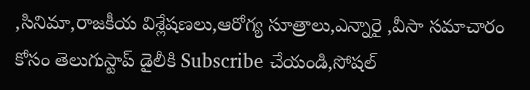,సినిమా,రాజకీయ విశ్లేషణలు,ఆరోగ్య సూత్రాలు,ఎన్నారై ,వీసా సమాచారం కోసం తెలుగుస్టాప్ డైలీకి Subscribe చేయండి,సోషల్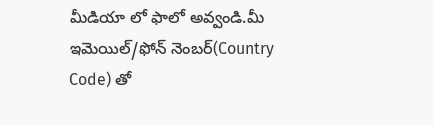మీడియా లో ఫాలో అవ్వండి.మీ ఇమెయిల్/ఫోన్ నెంబర్(Country Code) తో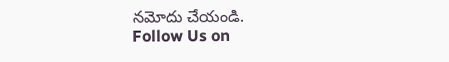నమోదు చేయండి.
Follow Us on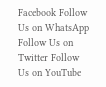Facebook Follow Us on WhatsApp  Follow Us on Twitter Follow Us on YouTube